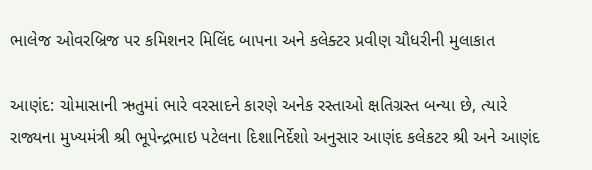ભાલેજ ઓવરબ્રિજ પર કમિશનર મિલિંદ બાપના અને કલેક્ટર પ્રવીણ ચૌધરીની મુલાકાત

આણંદ: ચોમાસાની ઋતુમાં ભારે વરસાદને કારણે અનેક રસ્તાઓ ક્ષતિગ્રસ્ત બન્યા છે, ત્યારે રાજ્યના મુખ્યમંત્રી શ્રી ભૂપેન્દ્રભાઇ પટેલના દિશાનિર્દેશો અનુસાર આણંદ કલેકટર શ્રી અને આણંદ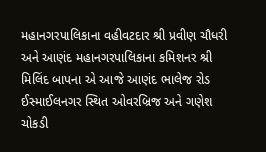મહાનગરપાલિકાના વહીવટદાર શ્રી પ્રવીણ ચૌધરી અને આણંદ મહાનગરપાલિકાના કમિશનર શ્રી મિલિંદ બાપના એ આજે આણંદ ભાલેજ રોડ ઈસ્માઈલનગર સ્થિત ઓવરબ્રિજ અને ગણેશ ચોકડી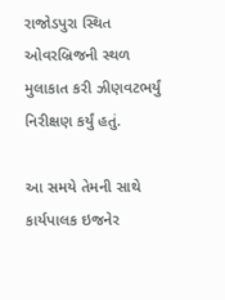રાજોડપુરા સ્થિત ઓવરબ્રિજની સ્થળ મુલાકાત કરી ઝીણવટભર્યું નિરીક્ષણ કર્યું હતું.

આ સમયે તેમની સાથે કાર્યપાલક ઇજનેર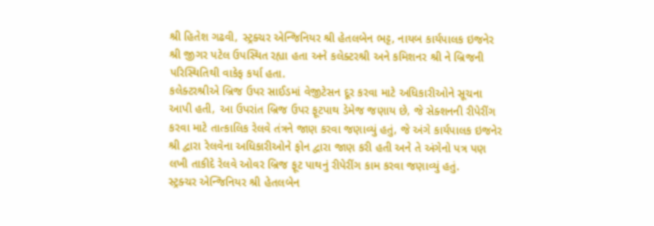શ્રી હિતેશ ગઢવી, સ્ટ્રક્ચર એન્જિનિયર શ્રી હેતલબેન ભટ્ટ, નાયબ કાર્યપાલક ઇજનેર શ્રી જીગર પટેલ ઉપસ્થિત રહ્યા હતા અને કલેક્ટરશ્રી અને કમિશનર શ્રી ને બ્રિજની પરિસ્થિતિથી વાકેફ કર્યા હતા.
કલેક્ટરશ્રીએ બ્રિજ ઉપર સાઈડમાં વેજીટેસન દૂર કરવા માટે અધિકારીઓને સૂચના આપી હતી, આ ઉપરાંત બ્રિજ ઉપર ફૂટપાથ ડેમેજ જણાય છે, જે સેક્શનની રીપેરીંગ કરવા માટે તાત્કાલિક રેલવે તંત્રને જાણ કરવા જણાવ્યું હતું, જે અંગે કાર્યપાલક ઇજનેર શ્રી દ્વારા રેલવેના અધિકારીઓને ફોન દ્વારા જાણ કરી હતી અને તે અંગેનો પત્ર પણ લખી તાકીદે રેલવે ઓવર બ્રિજ ફૂટ પાથનું રીપેરીંગ કામ કરવા જણાવ્યું હતું.
સ્ટ્રક્ચર એન્જિનિયર શ્રી હેતલબેન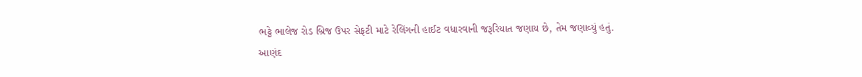ભટ્ટે ભાલેજ રોડ બ્રિજ ઉપર સેફટી માટે રેલિંગની હાઈટ વધારવાની જરૂરિયાત જણાય છે, તેમ જણાવ્યું હતું.
આણંદ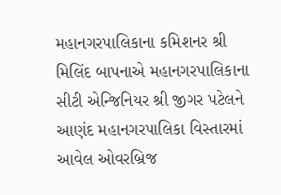મહાનગરપાલિકાના કમિશનર શ્રી મિલિંદ બાપનાએ મહાનગરપાલિકાના સીટી એન્જિનિયર શ્રી જીગર પટેલને આણંદ મહાનગરપાલિકા વિસ્તારમાં આવેલ ઓવરબ્રિજ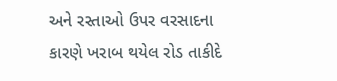અને રસ્તાઓ ઉપર વરસાદના કારણે ખરાબ થયેલ રોડ તાકીદે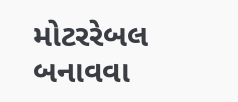મોટરરેબલ બનાવવા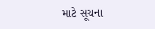માટે સૂચના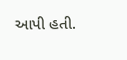આપી હતી.